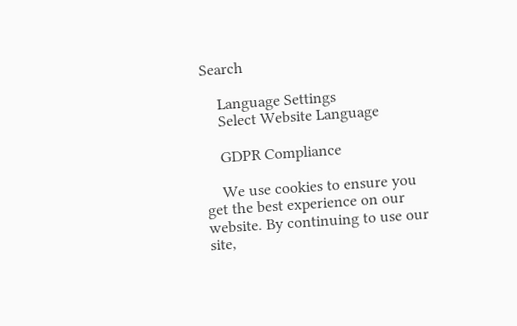Search

    Language Settings
    Select Website Language

    GDPR Compliance

    We use cookies to ensure you get the best experience on our website. By continuing to use our site,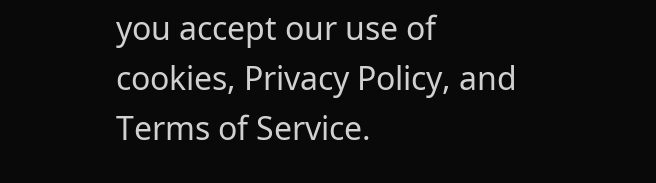you accept our use of cookies, Privacy Policy, and Terms of Service.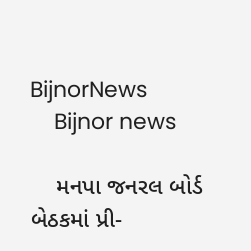BijnorNews
    Bijnor news

    મનપા જનરલ બોર્ડ બેઠકમાં પ્રી-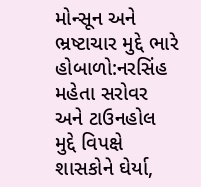મોન્સૂન અને ભ્રષ્ટાચાર મુદ્દે ભારે હોબાળો:નરસિંહ મહેતા સરોવર અને ટાઉનહોલ મુદ્દે વિપક્ષે શાસકોને ઘેર્યા,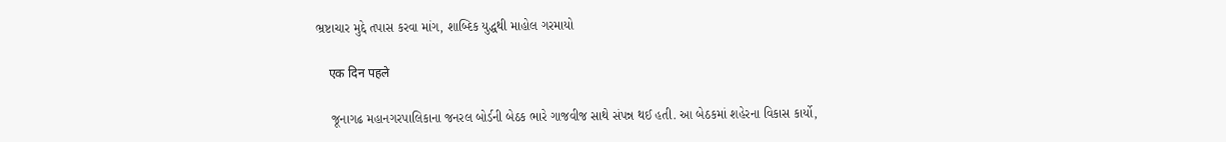ભ્રષ્ટાચાર મુદ્દે તપાસ કરવા માંગ, શાબ્દિક યુદ્ધથી માહોલ ગરમાયો

    एक दिन पहले

    જૂનાગઢ મહાનગરપાલિકાના જનરલ બોર્ડની બેઠક ભારે ગાજવીજ સાથે સંપન્ન થઈ હતી. આ બેઠકમાં શહેરના વિકાસ કાર્યો,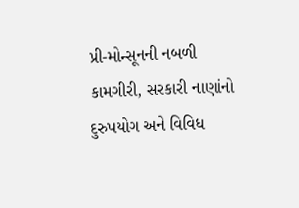પ્રી-મોન્સૂનની નબળી કામગીરી, સરકારી નાણાંનો દુરુપયોગ અને વિવિધ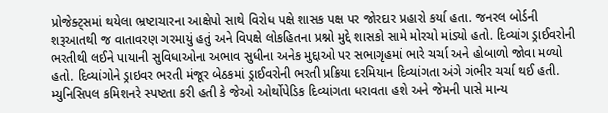પ્રોજેક્ટ્સમાં થયેલા ભ્રષ્ટાચારના આક્ષેપો સાથે વિરોધ પક્ષે શાસક પક્ષ પર જોરદાર પ્રહારો કર્યા હતા. જનરલ બોર્ડની શરૂઆતથી જ વાતાવરણ ગરમાયું હતું અને વિપક્ષે લોકહિતના પ્રશ્નો મુદ્દે શાસકો સામે મોરચો માંડ્યો હતો. દિવ્યાંગ ડ્રાઈવરોની ભરતીથી લઈને પાયાની સુવિધાઓના અભાવ સુધીના અનેક મુદ્દાઓ પર સભાગૃહમાં ભારે ચર્ચા અને હોબાળો જોવા મળ્યો હતો. દિવ્યાંગોને ડ્રાઇવર ભરતી મંજૂર બેઠકમાં ડ્રાઈવરોની ભરતી પ્રક્રિયા દરમિયાન દિવ્યાંગતા અંગે ગંભીર ચર્ચા થઈ હતી. મ્યુનિસિપલ કમિશનરે સ્પષ્ટતા કરી હતી કે જેઓ ઓર્થોપેડિક દિવ્યાંગતા ધરાવતા હશે અને જેમની પાસે માન્ય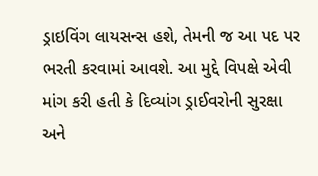ડ્રાઇવિંગ લાયસન્સ હશે, તેમની જ આ પદ પર ભરતી કરવામાં આવશે. આ મુદ્દે વિપક્ષે એવી માંગ કરી હતી કે દિવ્યાંગ ડ્રાઈવરોની સુરક્ષા અને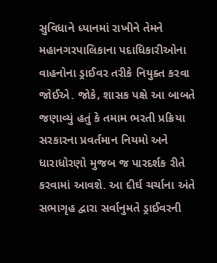સુવિધાને ધ્યાનમાં રાખીને તેમને મહાનગરપાલિકાના પદાધિકારીઓના વાહનોના ડ્રાઈવર તરીકે નિયુક્ત કરવા જોઈએ. જોકે, શાસક પક્ષે આ બાબતે જણાવ્યું હતું કે તમામ ભરતી પ્રક્રિયા સરકારના પ્રવર્તમાન નિયમો અને ધારાધોરણો મુજબ જ પારદર્શક રીતે કરવામાં આવશે. આ દીર્ઘ ચર્ચાના અંતે સભાગૃહ દ્વારા સર્વાનુમતે ડ્રાઈવરની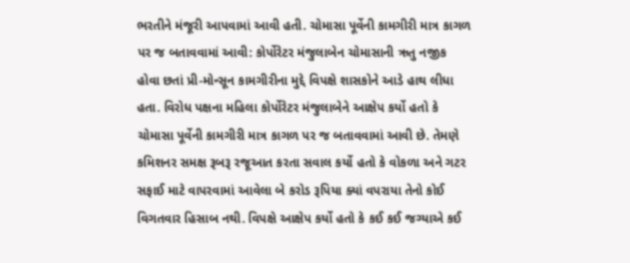ભરતીને મંજૂરી આપવામાં આવી હતી. ચોમાસા પૂર્વેની કામગીરી માત્ર કાગળ પર જ બતાવવામાં આવી: કોર્પોરેટર મંજુલાબેન ચોમાસાની ઋતુ નજીક હોવા છતાં પ્રી-મોન્સૂન કામગીરીના મુદ્દે વિપક્ષે શાસકોને આડે હાથ લીધા હતા. વિરોધ પક્ષના મહિલા કોર્પોરેટર મંજુલાબેને આક્ષેપ કર્યો હતો કે ચોમાસા પૂર્વેની કામગીરી માત્ર કાગળ પર જ બતાવવામાં આવી છે. તેમણે કમિશનર સમક્ષ રૂબરૂ રજૂઆત કરતા સવાલ કર્યો હતો કે વોકળા અને ગટર સફાઈ માટે વાપરવામાં આવેલા બે કરોડ રૂપિયા ક્યાં વપરાયા તેનો કોઈ વિગતવાર હિસાબ નથી. વિપક્ષે આક્ષેપ કર્યો હતો કે કઈ કઈ જગ્યાએ કઈ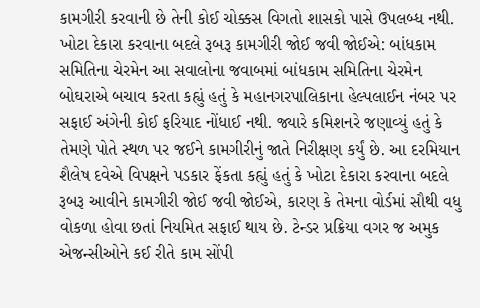કામગીરી કરવાની છે તેની કોઈ ચોક્કસ વિગતો શાસકો પાસે ઉપલબ્ધ નથી. ખોટા દેકારા કરવાના બદલે રૂબરૂ કામગીરી જોઈ જવી જોઈએ: બાંધકામ સમિતિના ચેરમેન આ સવાલોના જવાબમાં બાંધકામ સમિતિના ચેરમેન બોઘરાએ બચાવ કરતા કહ્યું હતું કે મહાનગરપાલિકાના હેલ્પલાઈન નંબર પર સફાઈ અંગેની કોઈ ફરિયાદ નોંધાઈ નથી. જ્યારે કમિશનરે જણાવ્યું હતું કે તેમણે પોતે સ્થળ પર જઈને કામગીરીનું જાતે નિરીક્ષણ કર્યું છે. આ દરમિયાન શૈલેષ દવેએ વિપક્ષને પડકાર ફેંકતા કહ્યું હતું કે ખોટા દેકારા કરવાના બદલે રૂબરૂ આવીને કામગીરી જોઈ જવી જોઈએ, કારણ કે તેમના વોર્ડમાં સૌથી વધુ વોકળા હોવા છતાં નિયમિત સફાઈ થાય છે. ટેન્ડર પ્રક્રિયા વગર જ અમુક એજન્સીઓને કઈ રીતે કામ સોંપી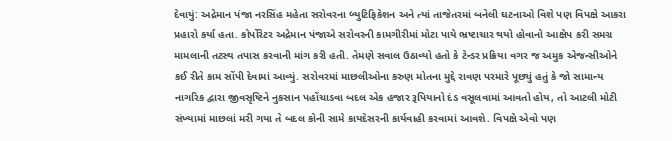દેવાયું: અદ્રેમાન પંજા નરસિંહ મહેતા સરોવરના બ્યુટિફિકેશન અને ત્યાં તાજેતરમાં બનેલી ઘટનાઓ વિશે પણ વિપક્ષે આકરા પ્રહારો કર્યા હતા. કોર્પોરેટર અદ્રેમાન પંજાએ સરોવરની કામગીરીમાં મોટા પાયે ભ્રષ્ટાચાર થયો હોવાનો આક્ષેપ કરી સમગ્ર મામલાની તટસ્થ તપાસ કરવાની માંગ કરી હતી. તેમણે સવાલ ઉઠાવ્યો હતો કે ટેન્ડર પ્રક્રિયા વગર જ અમુક એજન્સીઓને કઈ રીતે કામ સોંપી દેવામાં આવ્યું. સરોવરમાં માછલીઓના કરુણ મોતના મુદ્દે રાવણ પરમારે પૂછ્યું હતું કે જો સામાન્ય નાગરિક દ્વારા જીવસૃષ્ટિને નુકસાન પહોંચાડવા બદલ એક હજાર રૂપિયાનો દંડ વસૂલવામાં આવતો હોય, તો આટલી મોટી સંખ્યામાં માછલાં મરી ગયા તે બદલ કોની સામે કાયદેસરની કાર્યવાહી કરવામાં આવશે. વિપક્ષે એવો પણ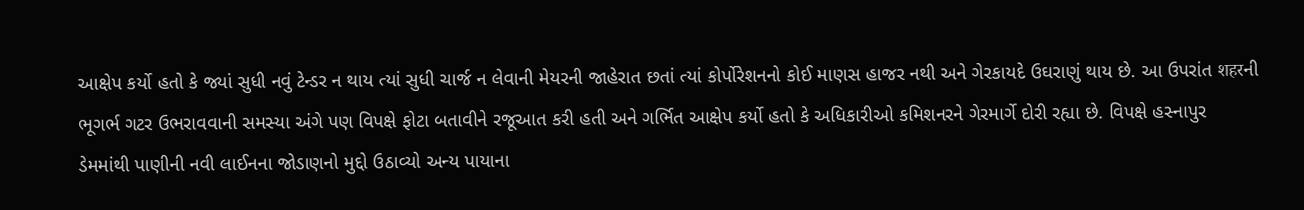આક્ષેપ કર્યો હતો કે જ્યાં સુધી નવું ટેન્ડર ન થાય ત્યાં સુધી ચાર્જ ન લેવાની મેયરની જાહેરાત છતાં ત્યાં કોર્પોરેશનનો કોઈ માણસ હાજર નથી અને ગેરકાયદે ઉઘરાણું થાય છે. આ ઉપરાંત शहरની ભૂગર્ભ ગટર ઉભરાવવાની સમસ્યા અંગે પણ વિપક્ષે ફોટા બતાવીને રજૂઆત કરી હતી અને ગર્ભિત આક્ષેપ કર્યો હતો કે અધિકારીઓ કમિશનરને ગેરમાર્ગે દોરી રહ્યા છે. વિપક્ષે હસ્નાપુર ડેમમાંથી પાણીની નવી લાઈનના જોડાણનો મુદ્દો ઉઠાવ્યો અન્ય પાયાના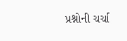પ્રશ્નોની ચર્ચા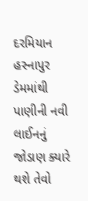દરમિયાન હસ્નાપુર ડેમમાંથી પાણીની નવી લાઈનનું જોડાણ ક્યારે થશે તેવો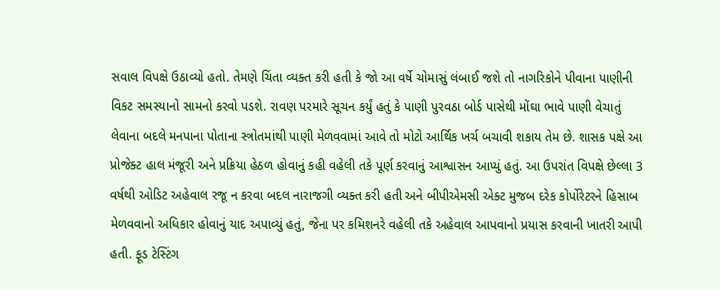સવાલ વિપક્ષે ઉઠાવ્યો હતો. તેમણે ચિંતા વ્યક્ત કરી હતી કે જો આ વર્ષે ચોમાસું લંબાઈ જશે તો નાગરિકોને પીવાના પાણીની વિકટ સમસ્યાનો સામનો કરવો પડશે. રાવણ પરમારે સૂચન કર્યું હતું કે પાણી પુરવઠા બોર્ડ પાસેથી મોંઘા ભાવે પાણી વેચાતું લેવાના બદલે મનપાના પોતાના સ્ત્રોતમાંથી પાણી મેળવવામાં આવે તો મોટો આર્થિક ખર્ચ બચાવી શકાય તેમ છે. શાસક પક્ષે આ પ્રોજેક્ટ હાલ મંજૂરી અને પ્રક્રિયા હેઠળ હોવાનું કહી વહેલી તકે પૂર્ણ કરવાનું આશ્વાસન આપ્યું હતું. આ ઉપરાંત વિપક્ષે છેલ્લા 3 વર્ષથી ઓડિટ અહેવાલ રજૂ ન કરવા બદલ નારાજગી વ્યક્ત કરી હતી અને બીપીએમસી એક્ટ મુજબ દરેક કોર્પોરેટરને હિસાબ મેળવવાનો અધિકાર હોવાનું યાદ અપાવ્યું હતું, જેના પર કમિશનરે વહેલી તકે અહેવાલ આપવાનો પ્રયાસ કરવાની ખાતરી આપી હતી. ફૂડ ટેસ્ટિંગ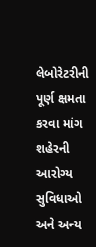લેબોરેટરીની પૂર્ણ ક્ષમતા કરવા માંગ શહેરની આરોગ્ય સુવિધાઓ અને અન્ય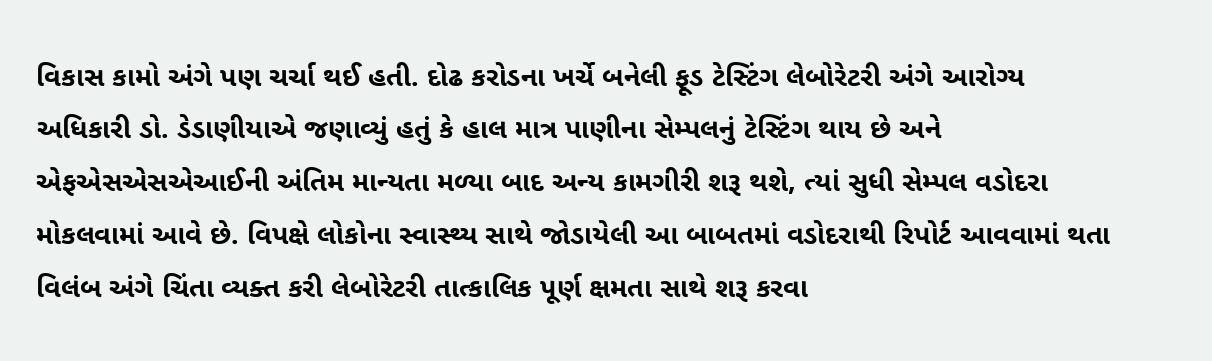વિકાસ કામો અંગે પણ ચર્ચા થઈ હતી. દોઢ કરોડના ખર્ચે બનેલી ફૂડ ટેસ્ટિંગ લેબોરેટરી અંગે આરોગ્ય અધિકારી ડો. ડેડાણીયાએ જણાવ્યું હતું કે હાલ માત્ર પાણીના સેમ્પલનું ટેસ્ટિંગ થાય છે અને એફએસએસએઆઈની અંતિમ માન્યતા મળ્યા બાદ અન્ય કામગીરી શરૂ થશે, ત્યાં સુધી સેમ્પલ વડોદરા મોકલવામાં આવે છે. વિપક્ષે લોકોના સ્વાસ્થ્ય સાથે જોડાયેલી આ બાબતમાં વડોદરાથી રિપોર્ટ આવવામાં થતા વિલંબ અંગે ચિંતા વ્યક્ત કરી લેબોરેટરી તાત્કાલિક પૂર્ણ ક્ષમતા સાથે શરૂ કરવા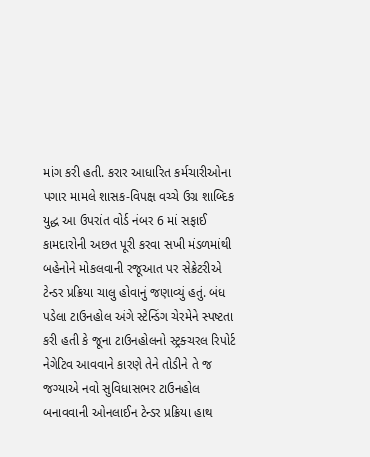માંગ કરી હતી. કરાર આધારિત કર્મચારીઓના પગાર મામલે શાસક-વિપક્ષ વચ્ચે ઉગ્ર શાબ્દિક યુદ્ધ આ ઉપરાંત વોર્ડ નંબર 6 માં સફાઈ કામદારોની અછત પૂરી કરવા સખી મંડળમાંથી બહેનોને મોકલવાની રજૂઆત પર સેક્રેટરીએ ટેન્ડર પ્રક્રિયા ચાલુ હોવાનું જણાવ્યું હતું. બંધ પડેલા ટાઉનહોલ અંગે સ્ટેન્ડિંગ ચેરમેને સ્પષ્ટતા કરી હતી કે જૂના ટાઉનહોલનો સ્ટ્રક્ચરલ રિપોર્ટ નેગેટિવ આવવાને કારણે તેને તોડીને તે જ જગ્યાએ નવો સુવિધાસભર ટાઉનહોલ બનાવવાની ઓનલાઈન ટેન્ડર પ્રક્રિયા હાથ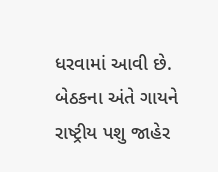ધરવામાં આવી છે. બેઠકના અંતે ગાયને રાષ્ટ્રીય પશુ જાહેર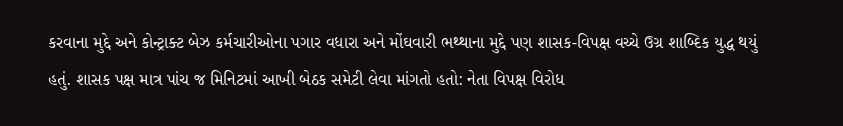કરવાના મુદ્દે અને કોન્ટ્રાક્ટ બેઝ કર્મચારીઓના પગાર વધારા અને મોંઘવારી ભથ્થાના મુદ્દે પણ શાસક-વિપક્ષ વચ્ચે ઉગ્ર શાબ્દિક યુદ્ધ થયું હતું. શાસક પક્ષ માત્ર પાંચ જ મિનિટમાં આખી બેઠક સમેટી લેવા માંગતો હતો: નેતા વિપક્ષ વિરોધ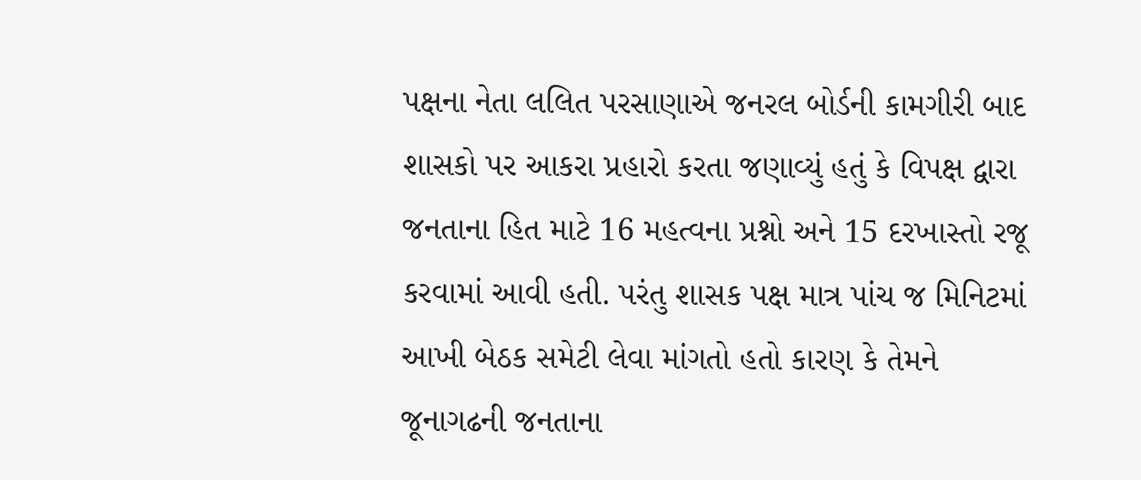પક્ષના નેતા લલિત પરસાણાએ જનરલ બોર્ડની કામગીરી બાદ શાસકો પર આકરા પ્રહારો કરતા જણાવ્યું હતું કે વિપક્ષ દ્વારા જનતાના હિત માટે 16 મહત્વના પ્રશ્નો અને 15 દરખાસ્તો રજૂ કરવામાં આવી હતી. પરંતુ શાસક પક્ષ માત્ર પાંચ જ મિનિટમાં આખી બેઠક સમેટી લેવા માંગતો હતો કારણ કે તેમને જૂનાગઢની જનતાના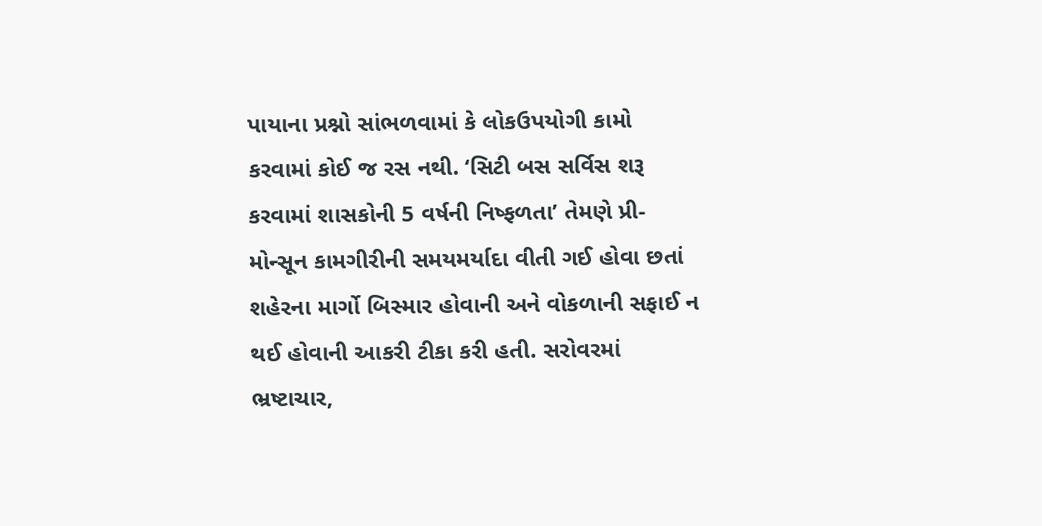પાયાના પ્રશ્નો સાંભળવામાં કે લોકઉપયોગી કામો કરવામાં કોઈ જ રસ નથી. ‘સિટી બસ સર્વિસ શરૂ કરવામાં શાસકોની 5 વર્ષની નિષ્ફળતા’ તેમણે પ્રી-મોન્સૂન કામગીરીની સમયમર્યાદા વીતી ગઈ હોવા છતાં શહેરના માર્ગો બિસ્માર હોવાની અને વોકળાની સફાઈ ન થઈ હોવાની આકરી ટીકા કરી હતી. સરોવરમાં ભ્રષ્ટાચાર,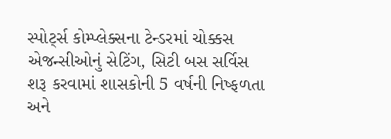સ્પોર્ટ્સ કોમ્પ્લેક્સના ટેન્ડરમાં ચોક્કસ એજન્સીઓનું સેટિંગ, સિટી બસ સર્વિસ શરૂ કરવામાં શાસકોની 5 વર્ષની નિષ્ફળતા અને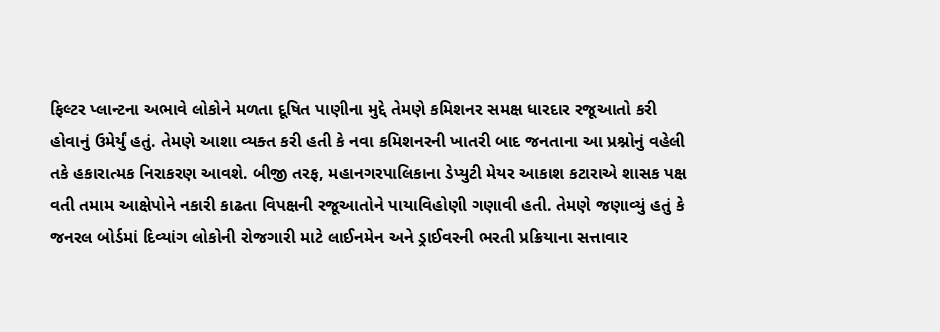ફિલ્ટર પ્લાન્ટના અભાવે લોકોને મળતા દૂષિત પાણીના મુદ્દે તેમણે કમિશનર સમક્ષ ધારદાર રજૂઆતો કરી હોવાનું ઉમેર્યું હતું. તેમણે આશા વ્યક્ત કરી હતી કે નવા કમિશનરની ખાતરી બાદ જનતાના આ પ્રશ્નોનું વહેલી તકે હકારાત્મક નિરાકરણ આવશે. બીજી તરફ, મહાનગરપાલિકાના ડેપ્યુટી મેયર આકાશ કટારાએ શાસક પક્ષ વતી તમામ આક્ષેપોને નકારી કાઢતા વિપક્ષની રજૂઆતોને પાયાવિહોણી ગણાવી હતી. તેમણે જણાવ્યું હતું કે જનરલ બોર્ડમાં દિવ્યાંગ લોકોની રોજગારી માટે લાઈનમેન અને ડ્રાઈવરની ભરતી પ્રક્રિયાના સત્તાવાર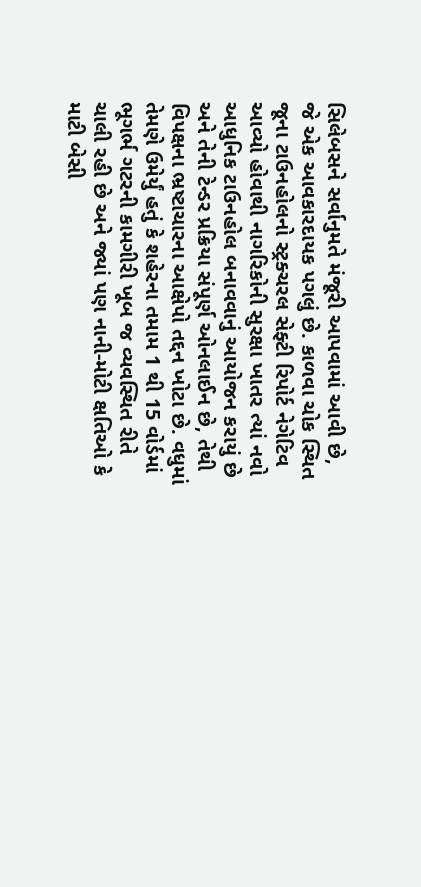સિલેબસને સર્વાનુમતે મંજૂરી આપવામાં આવી છે, જે એક આવકારદાયક પગલું છે. કાળવા ચોક સ્થિત જૂના ટાઉનહોલનો સ્ટ્રક્ચરલ સેફ્ટી રિપોર્ટ નેગેટિવ આવ્યો હોવાથી નાગરિકોની સુરક્ષા ખાતર ત્યાં નવો આધુનિક ટાઉનહોલ બનાવવાનું આયોજન કરાયું છે અને તેની ટેન્ડર પ્રક્રિયા સંપૂર્ણ ઓનલાઈન છે, તેથી વિપક્ષના ભ્રષ્ટાચારના આક્ષેપો તદ્દન ખોટા છે. વધુમાં તેમણે ઉમેર્યું હતું કે શહેરના તમામ 1 થી 15 વોર્ડમાં ભૂગર્ભ ગટરની કામગીરી ખૂબ જ વ્યવસ્થિત રીતે ચાલી રહી છે અને જ્યાં પણ નાની-મોટી ક્ષતિઓ કે માટી બેસી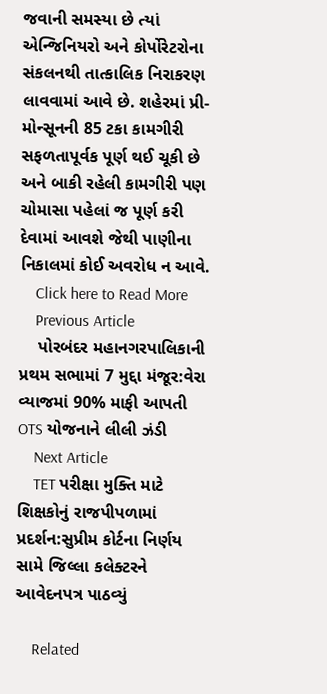જવાની સમસ્યા છે ત્યાં એન્જિનિયરો અને કોર્પોરેટરોના સંકલનથી તાત્કાલિક નિરાકરણ લાવવામાં આવે છે. શહેરમાં પ્રી-મોન્સૂનની 85 ટકા કામગીરી સફળતાપૂર્વક પૂર્ણ થઈ ચૂકી છે અને બાકી રહેલી કામગીરી પણ ચોમાસા પહેલાં જ પૂર્ણ કરી દેવામાં આવશે જેથી પાણીના નિકાલમાં કોઈ અવરોધ ન આવે.
    Click here to Read More
    Previous Article
    પોરબંદર મહાનગરપાલિકાની પ્રથમ સભામાં 7 મુદ્દા મંજૂર:વેરા વ્યાજમાં 90% માફી આપતી OTS યોજનાને લીલી ઝંડી
    Next Article
    TET પરીક્ષા મુક્તિ માટે શિક્ષકોનું રાજપીપળામાં પ્રદર્શન:સુપ્રીમ કોર્ટના નિર્ણય સામે જિલ્લા કલેક્ટરને આવેદનપત્ર પાઠવ્યું

    Related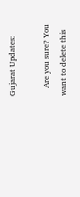Gujarat Updates:

    Are you sure? You want to delete this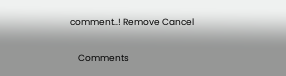comment..! Remove Cancel

    Comments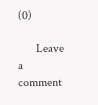(0)

      Leave a comment